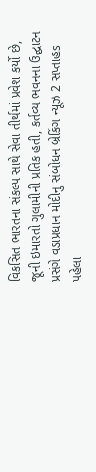વિકસિત ભારતના સંકલ્પ સાથે સેવા તીર્થમાં પ્રવેશ કર્યો છે, જૂની ઇમારતો ગુલામીની પ્રતિક હતી, કર્તવ્ય ભવનના ઉદ્ઘાટન પ્રસંગે વડાપ્રધાન મોદીનુ સંબોધન બ્રેકિંગ ન્યૂઝ 2 સપ્તાહs પહેલા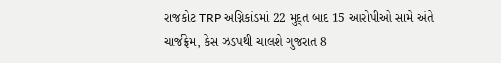રાજકોટ TRP અગ્નિકાંડમાં 22 મુદ્ત બાદ 15 આરોપીઓ સામે અંતે ચાર્જફ્રેમ, કેસ ઝડપથી ચાલશે ગુજરાત 8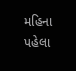મહિના પહેલા